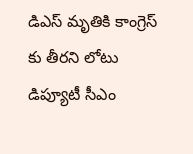డిఎస్ మృతికి కాంగ్రెస్ కు తీరని లోటు డిప్యూటీ సీఎం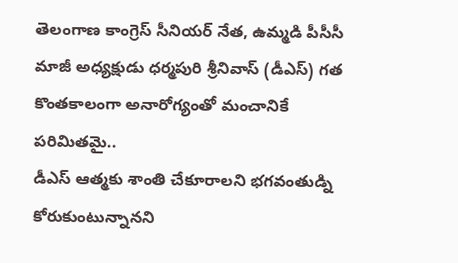తెలంగాణ కాంగ్రెస్ సీనియర్ నేత, ఉమ్మడి పీసీసీ మాజీ అధ్యక్షుడు ధర్మపురి శ్రీనివాస్ (డీఎస్) గత కొంతకాలంగా అనారోగ్యంతో మంచానికే పరిమితమై..
డీఎస్ ఆత్మకు శాంతి చేకూరాలని భగవంతుడ్ని కోరుకుంటున్నానని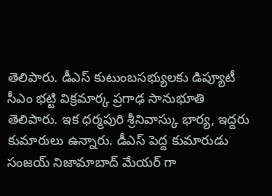తెలిపారు. డీఎస్ కుటుంబసభ్యులకు డిప్యూటీ సీఎం భట్టి విక్రమార్క ప్రగాఢ సానుభూతి తెలిపారు. ఇక ధర్మపురి శ్రీనివాస్కు భార్య, ఇద్దరు కుమారులు ఉన్నారు. డీఎస్ పెద్ద కుమారుడు సంజయ్ నిజామాబాద్ మేయర్ గా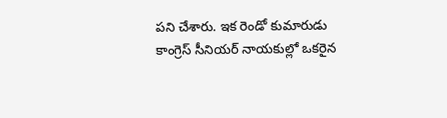పని చేశారు. ఇక రెండో కుమారుడు కాంగ్రెస్ సీనియర్ నాయకుల్లో ఒకరైన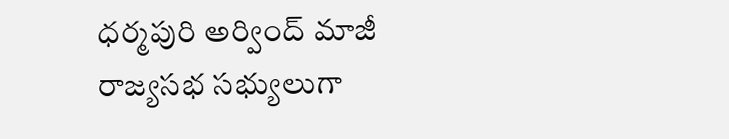ధర్మపురి అర్వింద్ మాజీ రాజ్యసభ సభ్యులుగా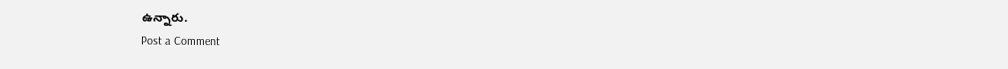ఉన్నారు.
Post a Comment